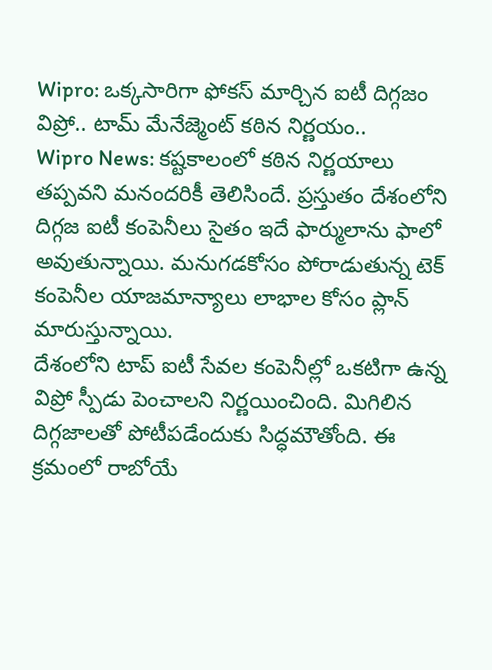Wipro: ఒక్కసారిగా ఫోకస్ మార్చిన ఐటీ దిగ్గజం విప్రో.. టామ్ మేనేజ్మెంట్ కఠిన నిర్ణయం..
Wipro News: కష్టకాలంలో కఠిన నిర్ణయాలు తప్పవని మనందరికీ తెలిసిందే. ప్రస్తుతం దేశంలోని దిగ్గజ ఐటీ కంపెనీలు సైతం ఇదే ఫార్ములాను ఫాలో అవుతున్నాయి. మనుగడకోసం పోరాడుతున్న టెక్ కంపెనీల యాజమాన్యాలు లాభాల కోసం ప్లాన్ మారుస్తున్నాయి.
దేశంలోని టాప్ ఐటీ సేవల కంపెనీల్లో ఒకటిగా ఉన్న విప్రో స్పీడు పెంచాలని నిర్ణయించింది. మిగిలిన దిగ్గజాలతో పోటీపడేందుకు సిద్ధమౌతోంది. ఈ క్రమంలో రాబోయే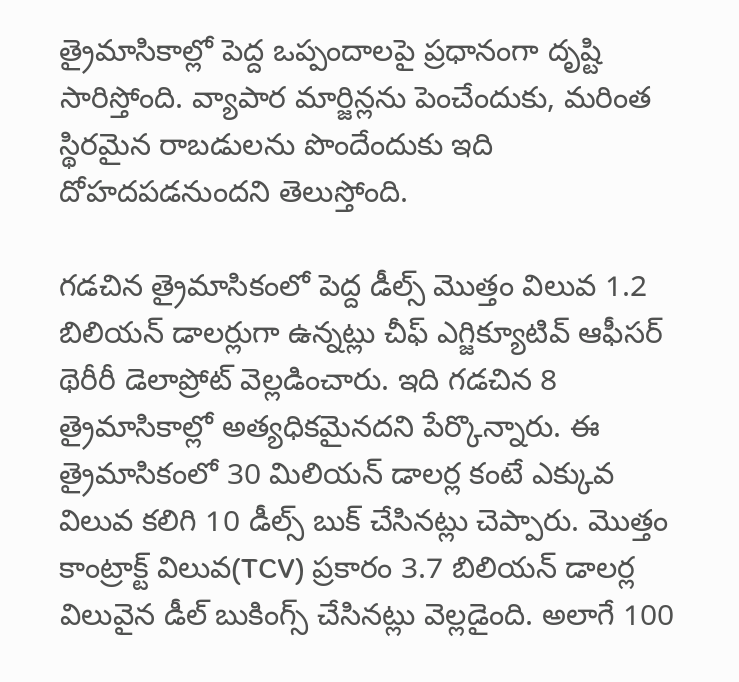త్రైమాసికాల్లో పెద్ద ఒప్పందాలపై ప్రధానంగా దృష్టి సారిస్తోంది. వ్యాపార మార్జిన్లను పెంచేందుకు, మరింత స్థిరమైన రాబడులను పొందేందుకు ఇది దోహదపడనుందని తెలుస్తోంది.

గడచిన త్రైమాసికంలో పెద్ద డీల్స్ మెుత్తం విలువ 1.2 బిలియన్ డాలర్లుగా ఉన్నట్లు చీఫ్ ఎగ్జిక్యూటివ్ ఆఫీసర్ థెరీరీ డెలాప్రోట్ వెల్లడించారు. ఇది గడచిన 8 త్రైమాసికాల్లో అత్యధికమైనదని పేర్కొన్నారు. ఈ త్రైమాసికంలో 30 మిలియన్ డాలర్ల కంటే ఎక్కువ విలువ కలిగి 10 డీల్స్ బుక్ చేసినట్లు చెప్పారు. మొత్తం కాంట్రాక్ట్ విలువ(TCV) ప్రకారం 3.7 బిలియన్ డాలర్ల విలువైన డీల్ బుకింగ్స్ చేసినట్లు వెల్లడైంది. అలాగే 100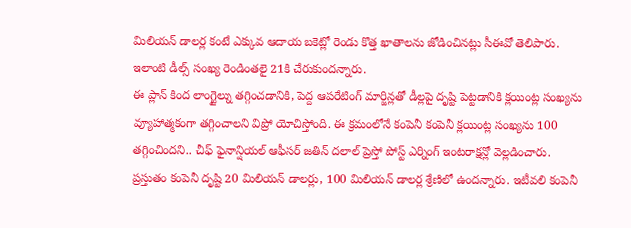మిలియన్ డాలర్ల కంటే ఎక్కువ ఆదాయ బకెట్లో రెండు కొత్త ఖాతాలను జోడించినట్లు సీఈవో తెలిపారు. ఇలాంటి డీల్స్ సంఖ్య రెండింతలై 21కి చేరుకుందన్నారు.
ఈ ప్లాన్ కింద లాంగ్టైల్ను తగ్గించడానికి, పెద్ద ఆపరేటింగ్ మార్జిన్లతో డీల్లపై దృష్టి పెట్టడానికి క్లయింట్ల సంఖ్యను వ్యూహాత్మకంగా తగ్గించాలని విప్రో యోచిస్తోంది. ఈ క్రమంలోనే కంపెనీ కంపెనీ క్లయింట్ల సంఖ్యను 100 తగ్గించిందని.. చీఫ్ ఫైనాన్షియల్ ఆఫీసర్ జతిన్ దలాల్ ప్రెస్తో పోస్ట్ ఎర్నింగ్ ఇంటరాక్షన్లో వెల్లడించారు. ప్రస్తుతం కంపెనీ దృష్టి 20 మిలియన్ డాలర్లు, 100 మిలియన్ డాలర్ల శ్రేణిలో ఉందన్నారు. ఇటీవలి కంపెనీ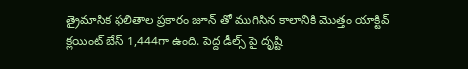త్రైమాసిక ఫలితాల ప్రకారం జూన్ తో ముగిసిన కాలానికి మెుత్తం యాక్టివ్ క్లయింట్ బేస్ 1,444గా ఉంది. పెద్ద డీల్స్ పై దృష్టి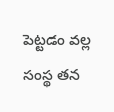పెట్టడం వల్ల సంస్థ తన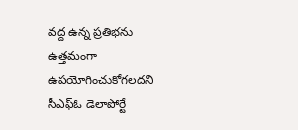వద్ద ఉన్న ప్రతిభను ఉత్తమంగా ఉపయోగించుకోగలదని సీఎఫ్ఓ డెలాపోర్టే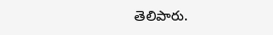తెలిపారు.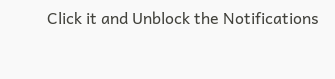Click it and Unblock the Notifications